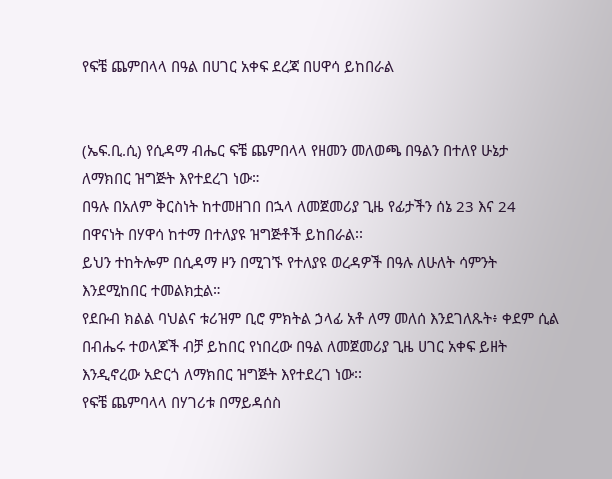የፍቼ ጨምበላላ በዓል በሀገር አቀፍ ደረጃ በሀዋሳ ይከበራል


(ኤፍ.ቢ.ሲ) የሲዳማ ብሔር ፍቼ ጨምበላላ የዘመን መለወጫ በዓልን በተለየ ሁኔታ ለማክበር ዝግጅት እየተደረገ ነው።
በዓሉ በአለም ቅርስነት ከተመዘገበ በኋላ ለመጀመሪያ ጊዜ የፊታችን ሰኔ 23 እና 24 በዋናነት በሃዋሳ ከተማ በተለያዩ ዝግጅቶች ይከበራል፡፡
ይህን ተከትሎም በሲዳማ ዞን በሚገኙ የተለያዩ ወረዳዎች በዓሉ ለሁለት ሳምንት እንደሚከበር ተመልክቷል።
የደቡብ ክልል ባህልና ቱሪዝም ቢሮ ምክትል ኃላፊ አቶ ለማ መለሰ እንደገለጹት፥ ቀደም ሲል በብሔሩ ተወላጆች ብቻ ይከበር የነበረው በዓል ለመጀመሪያ ጊዜ ሀገር አቀፍ ይዘት እንዲኖረው አድርጎ ለማክበር ዝግጅት እየተደረገ ነው፡፡
የፍቼ ጨምባላላ በሃገሪቱ በማይዳሰስ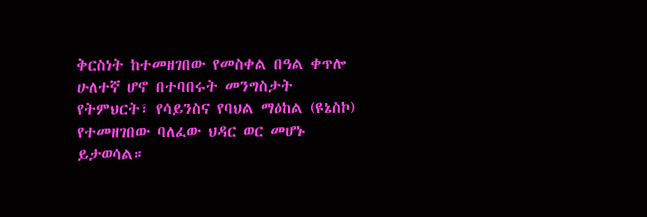ቅርስነት ከተመዘገበው የመስቀል በዓል ቀጥሎ ሁለተኛ ሆኖ በተባበሩት መንግስታት የትምህርት፣ የሳይንስና የባህል ማዕከል (ዩኔስኮ) የተመዘገበው ባለፈው ህዳር ወር መሆኑ ይታወሳል።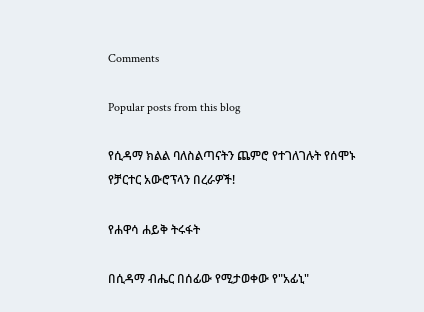Comments

Popular posts from this blog

የሲዳማ ክልል ባለስልጣናትን ጨምሮ የተገለገሉት የሰሞኑ የቻርተር አውሮፕላን በረራዎች!

የሐዋሳ ሐይቅ ትሩፋት

በሲዳማ ብሔር በሰፊው የሚታወቀው የ"አፊኒ"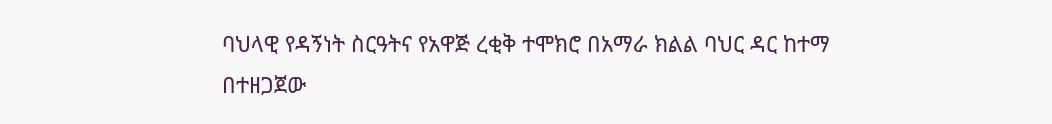ባህላዊ የዳኝነት ስርዓትና የአዋጅ ረቂቅ ተሞክሮ በአማራ ክልል ባህር ዳር ከተማ በተዘጋጀው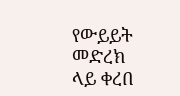የውይይት መድረክ ላይ ቀረበ